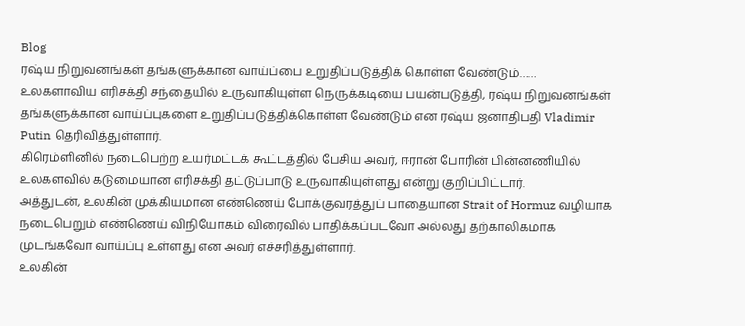Blog
ரஷ்ய நிறுவனங்கள் தங்களுக்கான வாய்ப்பை உறுதிப்படுத்திக் கொள்ள வேண்டும்……
உலகளாவிய எரிசக்தி சந்தையில் உருவாகியுள்ள நெருக்கடியை பயன்படுத்தி, ரஷ்ய நிறுவனங்கள் தங்களுக்கான வாய்ப்புகளை உறுதிப்படுத்திக்கொள்ள வேண்டும் என ரஷ்ய ஜனாதிபதி Vladimir Putin தெரிவித்துள்ளார்.
கிரெம்ளினில் நடைபெற்ற உயர்மட்டக் கூட்டத்தில் பேசிய அவர், ஈரான் போரின் பின்னணியில் உலகளவில் கடுமையான எரிசக்தி தட்டுப்பாடு உருவாகியுள்ளது என்று குறிப்பிட்டார்.
அத்துடன், உலகின் முக்கியமான எண்ணெய் போக்குவரத்துப் பாதையான Strait of Hormuz வழியாக நடைபெறும் எண்ணெய் விநியோகம் விரைவில் பாதிக்கப்படவோ அல்லது தற்காலிகமாக முடங்கவோ வாய்ப்பு உள்ளது என அவர் எச்சரித்துள்ளார்.
உலகின்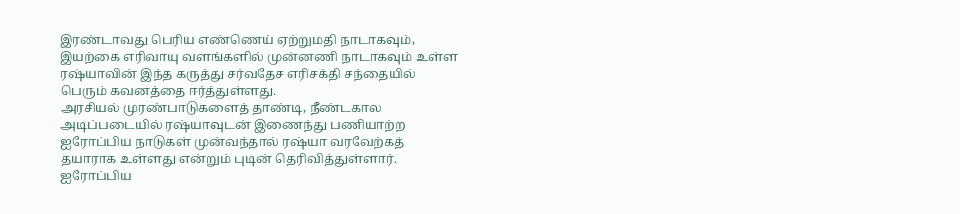இரண்டாவது பெரிய எண்ணெய் ஏற்றுமதி நாடாகவும், இயற்கை எரிவாயு வளங்களில் முன்னணி நாடாகவும் உள்ள ரஷ்யாவின் இந்த கருத்து சர்வதேச எரிசக்தி சந்தையில் பெரும் கவனத்தை ஈர்த்துள்ளது.
அரசியல் முரண்பாடுகளைத் தாண்டி, நீண்டகால அடிப்படையில் ரஷ்யாவுடன் இணைந்து பணியாற்ற ஐரோப்பிய நாடுகள் முன்வந்தால் ரஷ்யா வரவேற்கத் தயாராக உள்ளது என்றும் புடின் தெரிவித்துள்ளார்.
ஐரோப்பிய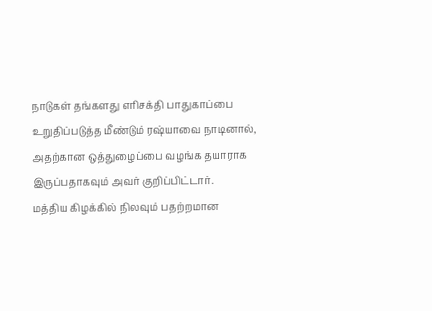நாடுகள் தங்களது எரிசக்தி பாதுகாப்பை உறுதிப்படுத்த மீண்டும் ரஷ்யாவை நாடினால், அதற்கான ஒத்துழைப்பை வழங்க தயாராக இருப்பதாகவும் அவர் குறிப்பிட்டார்.
மத்திய கிழக்கில் நிலவும் பதற்றமான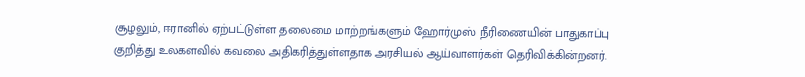சூழலும், ஈரானில் ஏற்பட்டுள்ள தலைமை மாற்றங்களும் ஹோர்முஸ் நீரிணையின் பாதுகாப்பு குறித்து உலகளவில் கவலை அதிகரித்துள்ளதாக அரசியல் ஆய்வாளர்கள் தெரிவிக்கின்றனர்.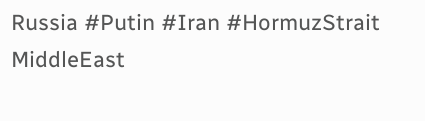Russia #Putin #Iran #HormuzStrait
MiddleEast